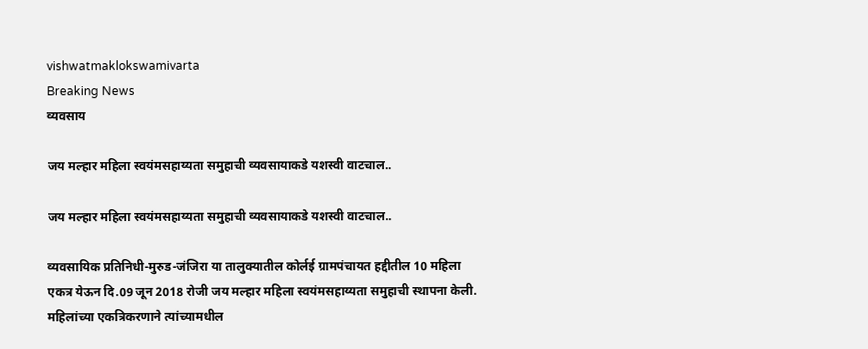vishwatmaklokswamivarta
Breaking News
व्यवसाय

जय मल्हार महिला स्वयंमसहाय्यता समुहाची व्यवसायाकडे यशस्वी वाटचाल..

जय मल्हार महिला स्वयंमसहाय्यता समुहाची व्यवसायाकडे यशस्वी वाटचाल..

व्यवसायिक प्रतिनिधी-मुरुड-जंजिरा या तालुक्यातील कोर्लई ग्रामपंचायत हद्दीतील 10 महिला एकत्र येऊन दि.09 जून 2018 रोजी जय मल्हार महिला स्वयंमसहाय्यता समुहाची स्थापना केली. महिलांच्या एकत्रिकरणाने त्यांच्यामधील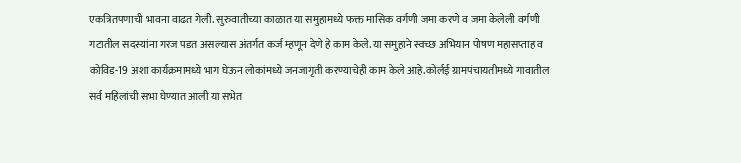एकत्रितपणाची भावना वाढत गेली. सुरुवातीच्या काळात या समुहामध्ये फक्त मासिक वर्गणी जमा करणे व जमा केलेली वर्गणी गटातील सदस्यांना गरज पडत असल्यास अंतर्गत कर्ज म्हणून देणे हे काम केले. या समुहाने स्वच्छ अभियान पोषण महासप्ताह व कोविड-19 अशा कार्यक्रमामध्ये भाग घेऊन लोकांमध्ये जनजागृती करण्याचेही काम केले आहे.कोर्लई ग्रामपंचायतीमध्ये गावातील सर्व महिलांची सभा घेण्यात आली या सभेत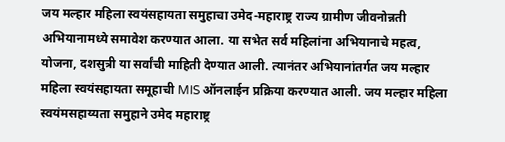जय मल्हार महिला स्वयंसहायता समुहाचा उमेद-महाराष्ट्र राज्य ग्रामीण जीवनोन्नती अभियानामध्ये समावेश करण्यात आला. या सभेत सर्व महिलांना अभियानाचे महत्व, योजना, दशसुत्री या सर्वांची माहिती देण्यात आली. त्यानंतर अभियानांतर्गत जय मल्हार महिला स्वयंसहायता समूहाची MIS ऑनलाईन प्रक्रिया करण्यात आली. जय मल्हार महिला स्वयंमसहाय्यता समुहाने उमेद महाराष्ट्र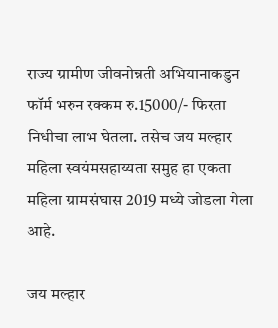राज्य ग्रामीण जीवनोन्नती अभियानाकडुन फॉर्म भरुन रक्कम रु.15000/- फिरता निधीचा लाभ घेतला. तसेच जय मल्हार महिला स्वयंमसहाय्यता समुह हा एकता महिला ग्रामसंघास 2019 मध्ये जोडला गेला आहे.

जय मल्हार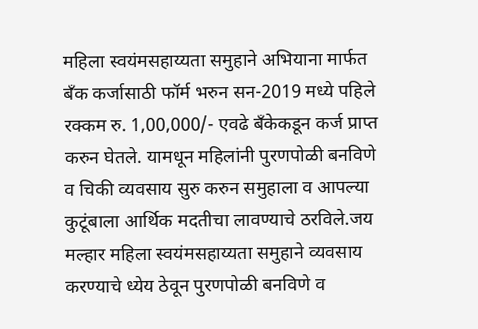महिला स्वयंमसहाय्यता समुहाने अभियाना मार्फत बँक कर्जासाठी फॉर्म भरुन सन-2019 मध्ये पहिले रक्कम रु. 1,00,000/- एवढे बँकेकडून कर्ज प्राप्त करुन घेतले. यामधून महिलांनी पुरणपोळी बनविणे व चिकी व्यवसाय सुरु करुन समुहाला व आपल्या कुटूंबाला आर्थिक मदतीचा लावण्याचे ठरविले.जय मल्हार महिला स्वयंमसहाय्यता समुहाने व्यवसाय करण्याचे ध्येय ठेवून पुरणपोळी बनविणे व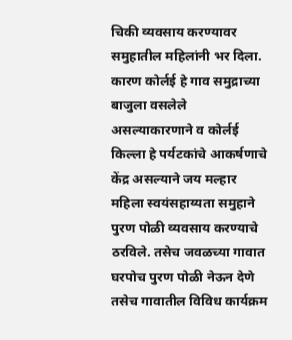चिकी व्यवसाय करण्यावर समुहातील महिलांनी भर दिला. कारण कोर्लई हे गाव समुद्राच्या बाजुला वसलेले असल्याकारणाने व कोर्लई किल्ला हे पर्यटकांचे आकर्षणाचे केंद्र असल्याने जय मल्हार महिला स्वयंसहाय्यता समुहाने पुरण पोळी व्यवसाय करण्याचे ठरविले. तसेच जवळच्या गावात घरपोच पुरण पोळी नेऊन देणे तसेच गावातील विविध कार्यक्रम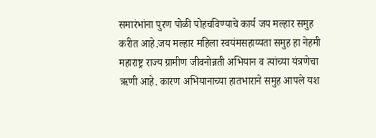समारंभांना पुरण पोळी पोहचविण्याचे कार्य जय मल्हार समुह करीत आहे.जय मल्हार महिला स्वयंमसहाय्यता समुह हा नेहमी महाराष्ट्र राज्य ग्रामीण जीवनोन्नती अभियान व त्यांच्या यंत्रणेचा ऋणी आहे. कारण अभियानाच्या हातभाराने समुह आपले यश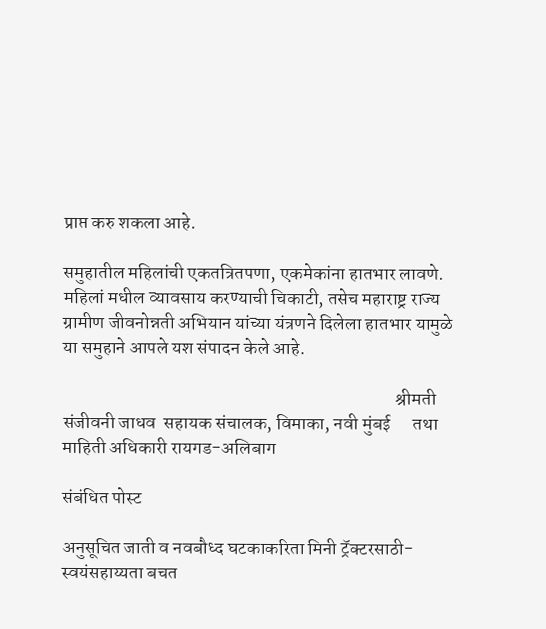प्राप्त करु शकला आहे.

समुहातील महिलांची एकतत्रितपणा, एकमेकांना हातभार लावणे. महिलां मधील व्यावसाय करण्याची चिकाटी, तसेच महाराष्ट्र राज्य ग्रामीण जीवनोन्नती अभियान यांच्या यंत्रणने दिलेला हातभार यामुळे या समुहाने आपले यश संपादन केले आहे.

                                                                                          श्रीमती संजीवनी जाधव  सहायक संचालक, विमाका, नवी मुंबई      तथा माहिती अधिकारी रायगड-अलिबाग

संबंधित पोस्ट

अनुसूचित जाती व नवबौध्द घटकाकरिता मिनी ट्रॅक्टरसाठी-स्वयंसहाय्यता बचत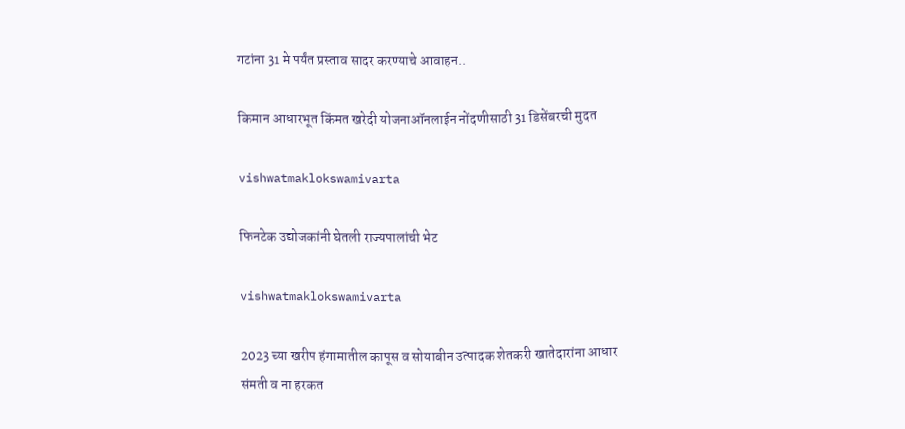गटांना 31 मे पर्यंत प्रस्ताव सादर करण्याचे आवाहन..

किमान आधारभूत किंमत खरेदी योजनाऑनलाईन नोंदणीसाठी 31 डिसेंबरची मुदत

vishwatmaklokswamivarta

फिनटेक उद्योजकांनी घेतली राज्यपालांची भेट

vishwatmaklokswamivarta

2023 च्या खरीप हंगामातील कापूस व सोयाबीन उत्पादक शेतकरी खातेदारांना आधार संमती व ना हरकत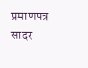प्रमाणपत्र सादर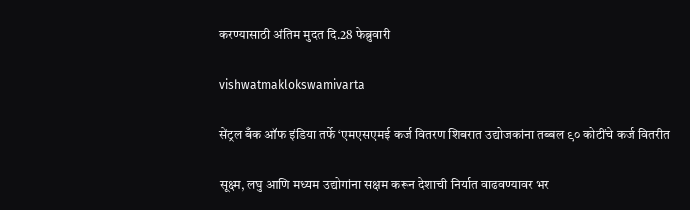करण्यासाठी अंतिम मुदत दि.28 फेब्रुवारी

vishwatmaklokswamivarta

सेंट्रल बँक ऑफ इंडिया तर्फे ‘एमएसएमई कर्ज वितरण शिबरात उद्योजकांना तब्बल ९० कोटींचे कर्ज वितरीत

सूक्ष्म, लघु आणि मध्यम उद्योगांना सक्षम करून देशाची निर्यात वाढवण्यावर भर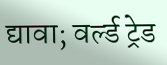द्यावा; वर्ल्ड ट्रेड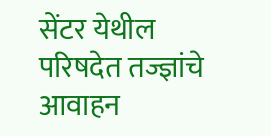सेंटर येथील परिषदेत तज्ज्ञांचे आवाहन